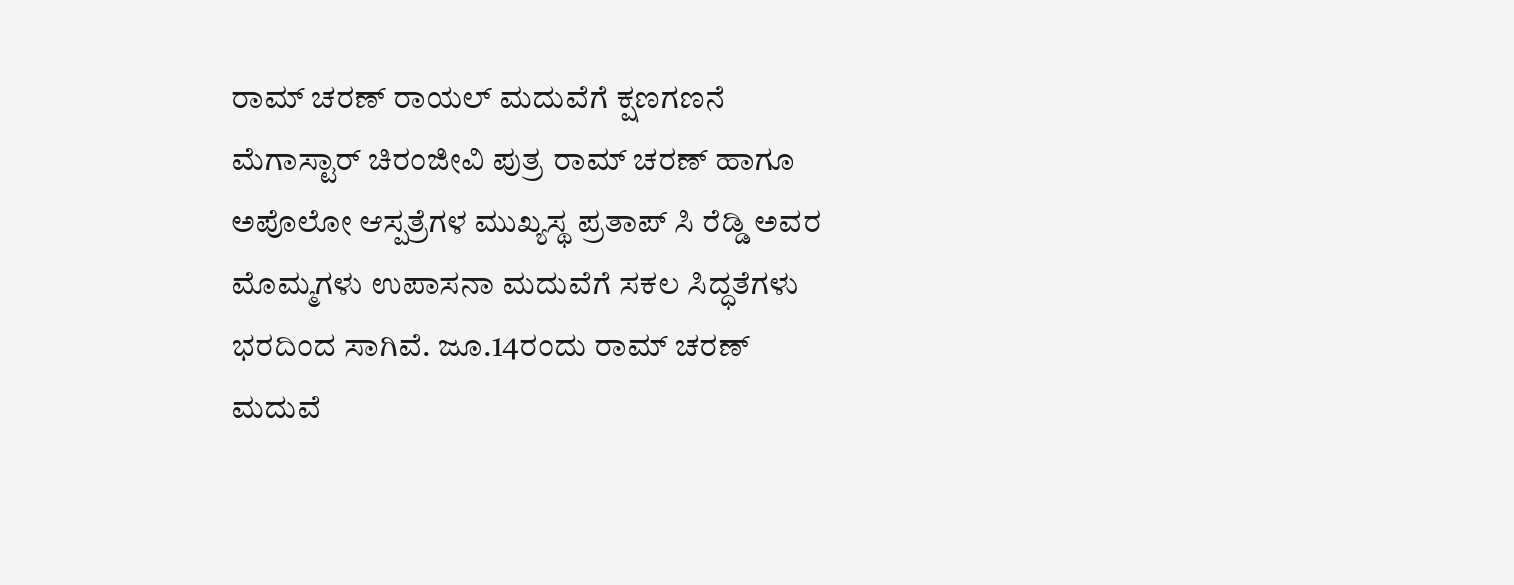ರಾಮ್ ಚರಣ್ ರಾಯಲ್ ಮದುವೆಗೆ ಕ್ಷಣಗಣನೆ
ಮೆಗಾಸ್ಟಾರ್ ಚಿರಂಜೀವಿ ಪುತ್ರ ರಾಮ್ ಚರಣ್ ಹಾಗೂ ಅಪೊಲೋ ಆಸ್ಪತ್ರೆಗಳ ಮುಖ್ಯಸ್ಥ ಪ್ರತಾಪ್ ಸಿ ರೆಡ್ಡಿ ಅವರ ಮೊಮ್ಮಗಳು ಉಪಾಸನಾ ಮದುವೆಗೆ ಸಕಲ ಸಿದ್ಧತೆಗಳು ಭರದಿಂದ ಸಾಗಿವೆ. ಜೂ.14ರಂದು ರಾಮ್ ಚರಣ್ ಮದುವೆ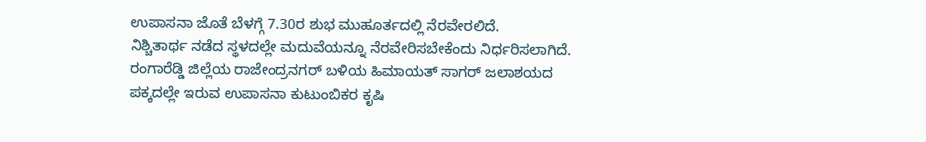ಉಪಾಸನಾ ಜೊತೆ ಬೆಳಗ್ಗೆ 7.30ರ ಶುಭ ಮುಹೂರ್ತದಲ್ಲಿ ನೆರವೇರಲಿದೆ.
ನಿಶ್ಚಿತಾರ್ಥ ನಡೆದ ಸ್ಥಳದಲ್ಲೇ ಮದುವೆಯನ್ನೂ ನೆರವೇರಿಸಬೇಕೆಂದು ನಿರ್ಧರಿಸಲಾಗಿದೆ. ರಂಗಾರೆಡ್ಡಿ ಜಿಲ್ಲೆಯ ರಾಜೇಂದ್ರನಗರ್ ಬಳಿಯ ಹಿಮಾಯತ್ ಸಾಗರ್ ಜಲಾಶಯದ ಪಕ್ಕದಲ್ಲೇ ಇರುವ ಉಪಾಸನಾ ಕುಟುಂಬಿಕರ ಕೃಷಿ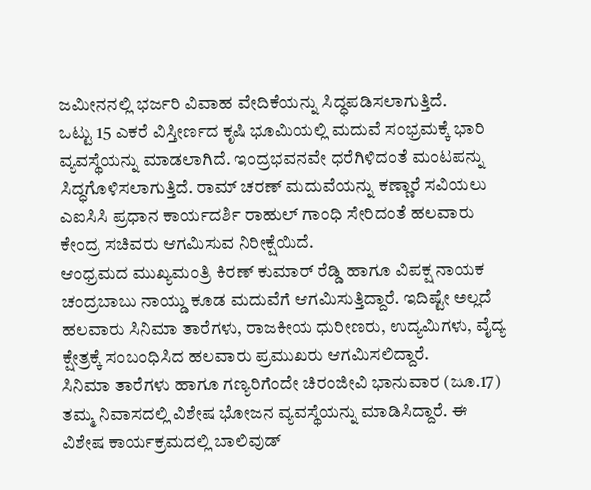ಜಮೀನನಲ್ಲಿ ಭರ್ಜರಿ ವಿವಾಹ ವೇದಿಕೆಯನ್ನು ಸಿದ್ಧಪಡಿಸಲಾಗುತ್ತಿದೆ.
ಒಟ್ಟು 15 ಎಕರೆ ವಿಸ್ತೀರ್ಣದ ಕೃಷಿ ಭೂಮಿಯಲ್ಲಿ ಮದುವೆ ಸಂಭ್ರಮಕ್ಕೆ ಭಾರಿ ವ್ಯವಸ್ಥೆಯನ್ನು ಮಾಡಲಾಗಿದೆ. ಇಂದ್ರಭವನವೇ ಧರೆಗಿಳಿದಂತೆ ಮಂಟಪನ್ನು ಸಿದ್ಧಗೊಳಿಸಲಾಗುತ್ತಿದೆ. ರಾಮ್ ಚರಣ್ ಮದುವೆಯನ್ನು ಕಣ್ಣಾರೆ ಸವಿಯಲು ಎಐಸಿಸಿ ಪ್ರಧಾನ ಕಾರ್ಯದರ್ಶಿ ರಾಹುಲ್ ಗಾಂಧಿ ಸೇರಿದಂತೆ ಹಲವಾರು ಕೇಂದ್ರ ಸಚಿವರು ಆಗಮಿಸುವ ನಿರೀಕ್ಷೆಯಿದೆ.
ಆಂಧ್ರಮದ ಮುಖ್ಯಮಂತ್ರಿ ಕಿರಣ್ ಕುಮಾರ್ ರೆಡ್ಡಿ ಹಾಗೂ ವಿಪಕ್ಷ ನಾಯಕ ಚಂದ್ರಬಾಬು ನಾಯ್ಡು ಕೂಡ ಮದುವೆಗೆ ಆಗಮಿಸುತ್ತಿದ್ದಾರೆ. ಇದಿಷ್ಟೇ ಅಲ್ಲದೆ ಹಲವಾರು ಸಿನಿಮಾ ತಾರೆಗಳು, ರಾಜಕೀಯ ಧುರೀಣರು, ಉದ್ಯಮಿಗಳು, ವೈದ್ಯ ಕ್ಷೇತ್ರಕ್ಕೆ ಸಂಬಂಧಿಸಿದ ಹಲವಾರು ಪ್ರಮುಖರು ಆಗಮಿಸಲಿದ್ದಾರೆ.
ಸಿನಿಮಾ ತಾರೆಗಳು ಹಾಗೂ ಗಣ್ಯರಿಗೆಂದೇ ಚಿರಂಜೀವಿ ಭಾನುವಾರ (ಜೂ.17) ತಮ್ಮ ನಿವಾಸದಲ್ಲಿ ವಿಶೇಷ ಭೋಜನ ವ್ಯವಸ್ಥೆಯನ್ನು ಮಾಡಿಸಿದ್ದಾರೆ. ಈ ವಿಶೇಷ ಕಾರ್ಯಕ್ರಮದಲ್ಲಿ ಬಾಲಿವುಡ್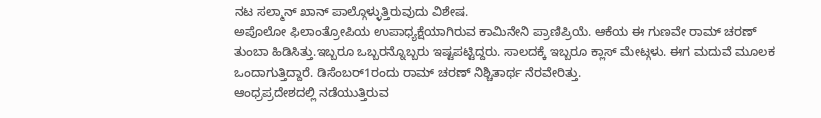ನಟ ಸಲ್ಮಾನ್ ಖಾನ್ ಪಾಲ್ಗೊಳ್ಳುತ್ತಿರುವುದು ವಿಶೇಷ.
ಅಪೊಲೋ ಫಿಲಾಂತ್ರೋಪಿಯ ಉಪಾಧ್ಯಕ್ಷೆಯಾಗಿರುವ ಕಾಮಿನೇನಿ ಪ್ರಾಣಿಪ್ರಿಯೆ. ಆಕೆಯ ಈ ಗುಣವೇ ರಾಮ್ ಚರಣ್ ತುಂಬಾ ಹಿಡಿಸಿತ್ತು.ಇಬ್ಬರೂ ಒಬ್ಬರನ್ನೊಬ್ಬರು ಇಷ್ಟಪಟ್ಟಿದ್ದರು. ಸಾಲದಕ್ಕೆ ಇಬ್ಬರೂ ಕ್ಲಾಸ್ ಮೇಟ್ಗಳು. ಈಗ ಮದುವೆ ಮೂಲಕ ಒಂದಾಗುತ್ತಿದ್ದಾರೆ. ಡಿಸೆಂಬರ್1ರಂದು ರಾಮ್ ಚರಣ್ ನಿಶ್ಚಿತಾರ್ಥ ನೆರವೇರಿತ್ತು.
ಆಂಧ್ರಪ್ರದೇಶದಲ್ಲಿ ನಡೆಯುತ್ತಿರುವ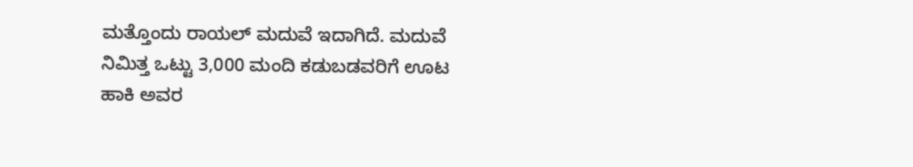ಮತ್ತೊಂದು ರಾಯಲ್ ಮದುವೆ ಇದಾಗಿದೆ. ಮದುವೆ ನಿಮಿತ್ತ ಒಟ್ಟು 3,000 ಮಂದಿ ಕಡುಬಡವರಿಗೆ ಊಟ ಹಾಕಿ ಅವರ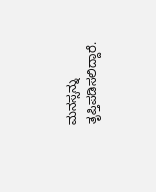ಮನಸ್ಸನ್ನು ತೃಪ್ತಿಪಡಿಸಲಿದ್ದಾರೆ.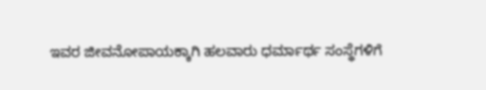ಇವರ ಜೀವನೋಪಾಯಕ್ಕಾಗಿ ಹಲವಾರು ಧರ್ಮಾರ್ಥ ಸಂಸ್ಥೆಗಳಿಗೆ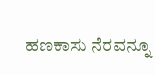ಹಣಕಾಸು ನೆರವನ್ನೂ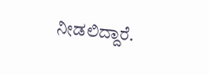ನೀಡಲಿದ್ದಾರೆ.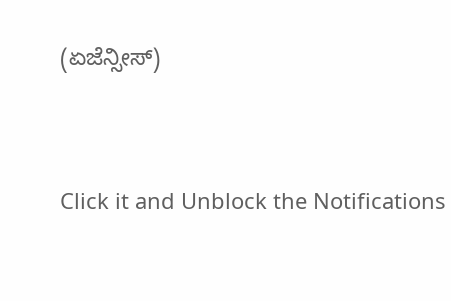(ಏಜೆನ್ಸೀಸ್)


Click it and Unblock the Notifications